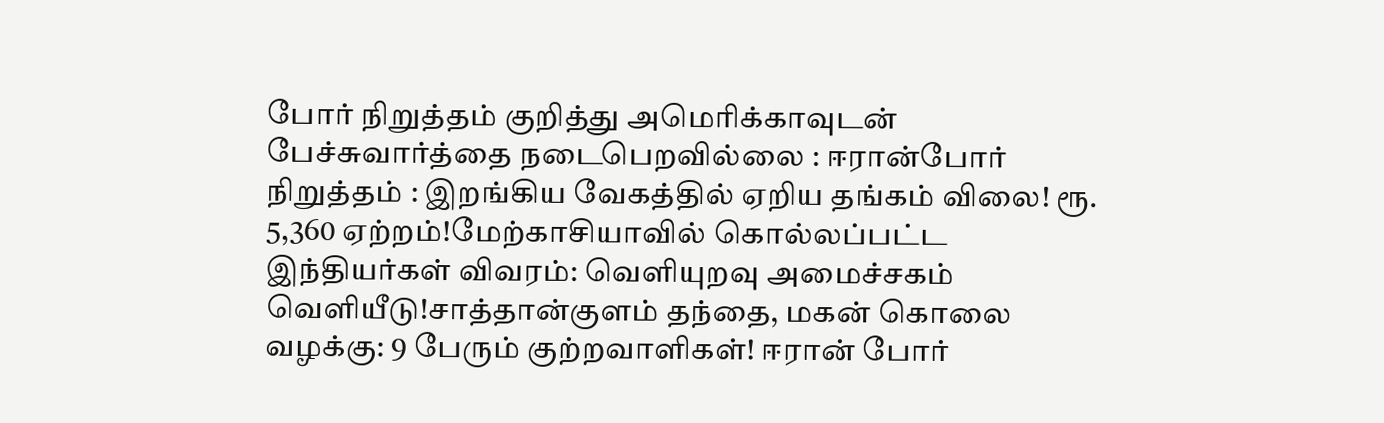போர் நிறுத்தம் குறித்து அமெரிக்காவுடன் பேச்சுவார்த்தை நடைபெறவில்லை : ஈரான்போர் நிறுத்தம் : இறங்கிய வேகத்தில் ஏறிய தங்கம் விலை! ரூ. 5,360 ஏற்றம்!மேற்காசியாவில் கொல்லப்பட்ட இந்தியர்கள் விவரம்: வெளியுறவு அமைச்சகம் வெளியீடு!சாத்தான்குளம் தந்தை, மகன் கொலை வழக்கு: 9 பேரும் குற்றவாளிகள்! ஈரான் போர்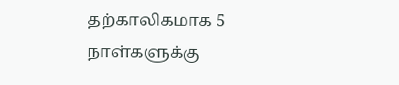தற்காலிகமாக 5 நாள்களுக்கு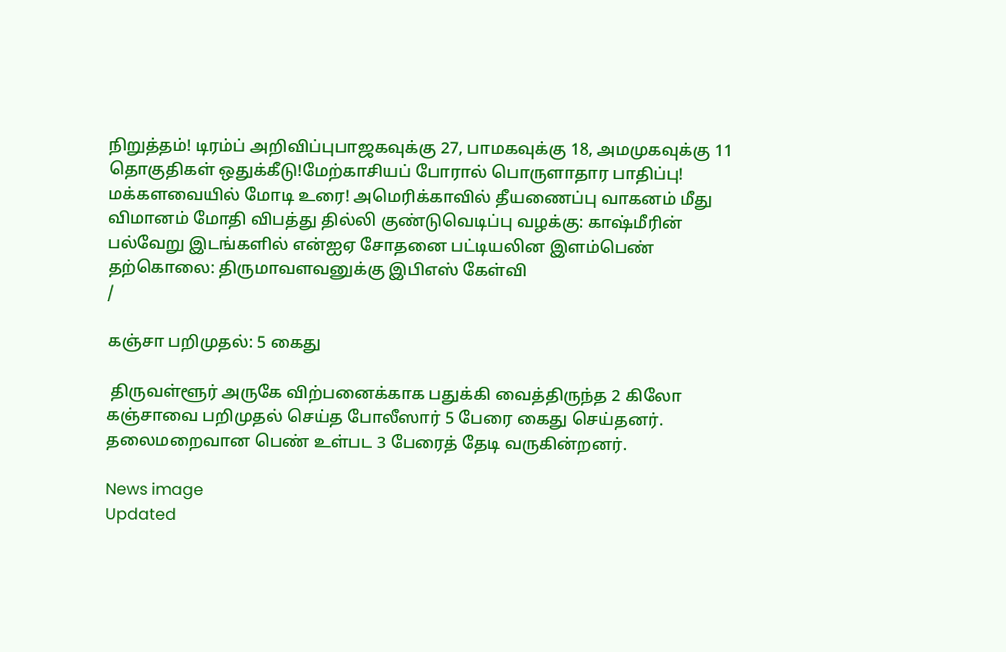நிறுத்தம்! டிரம்ப் அறிவிப்புபாஜகவுக்கு 27, பாமகவுக்கு 18, அமமுகவுக்கு 11 தொகுதிகள் ஒதுக்கீடு!மேற்காசியப் போரால் பொருளாதார பாதிப்பு! மக்களவையில் மோடி உரை! அமெரிக்காவில் தீயணைப்பு வாகனம் மீது விமானம் மோதி விபத்து தில்லி குண்டுவெடிப்பு வழக்கு: காஷ்மீரின் பல்வேறு இடங்களில் என்ஐஏ சோதனை பட்டியலின இளம்பெண் தற்கொலை: திருமாவளவனுக்கு இபிஎஸ் கேள்வி
/

கஞ்சா பறிமுதல்: 5 கைது

 திருவள்ளூர் அருகே விற்பனைக்காக பதுக்கி வைத்திருந்த 2 கிலோ கஞ்சாவை பறிமுதல் செய்த போலீஸார் 5 பேரை கைது செய்தனர். தலைமறைவான பெண் உள்பட 3 பேரைத் தேடி வருகின்றனர்.

News image
Updated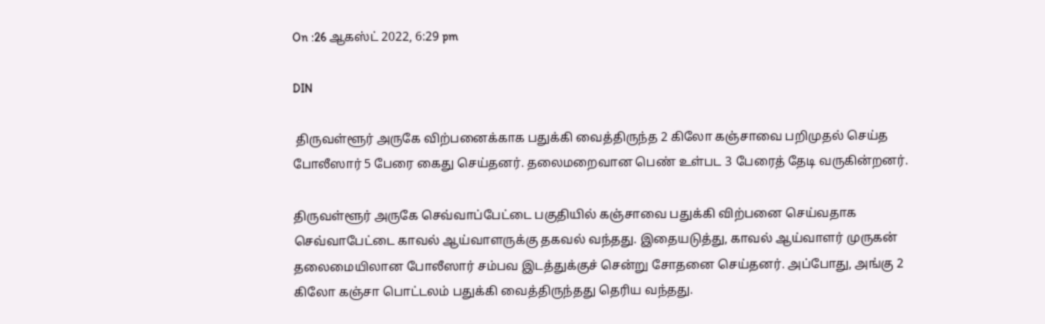On :26 ஆகஸ்ட் 2022, 6:29 pm

DIN

 திருவள்ளூர் அருகே விற்பனைக்காக பதுக்கி வைத்திருந்த 2 கிலோ கஞ்சாவை பறிமுதல் செய்த போலீஸார் 5 பேரை கைது செய்தனர். தலைமறைவான பெண் உள்பட 3 பேரைத் தேடி வருகின்றனர்.

திருவள்ளூர் அருகே செவ்வாப்பேட்டை பகுதியில் கஞ்சாவை பதுக்கி விற்பனை செய்வதாக செவ்வாபேட்டை காவல் ஆய்வாளருக்கு தகவல் வந்தது. இதையடுத்து, காவல் ஆய்வாளர் முருகன் தலைமையிலான போலீஸார் சம்பவ இடத்துக்குச் சென்று சோதனை செய்தனர். அப்போது, அங்கு 2 கிலோ கஞ்சா பொட்டலம் பதுக்கி வைத்திருந்தது தெரிய வந்தது.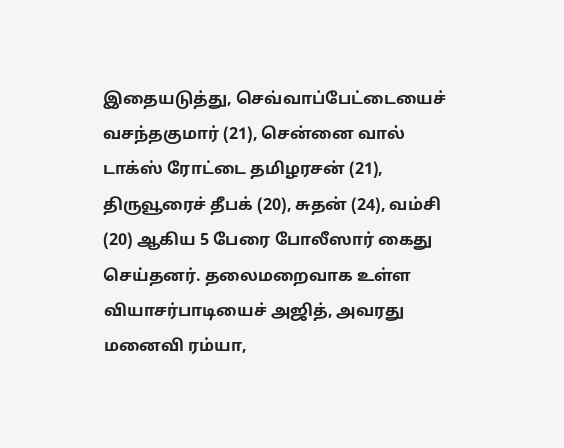இதையடுத்து, செவ்வாப்பேட்டையைச் வசந்தகுமார் (21), சென்னை வால் டாக்ஸ் ரோட்டை தமிழரசன் (21), திருவூரைச் தீபக் (20), சுதன் (24), வம்சி (20) ஆகிய 5 பேரை போலீஸார் கைது செய்தனர். தலைமறைவாக உள்ள வியாசர்பாடியைச் அஜித், அவரது மனைவி ரம்யா,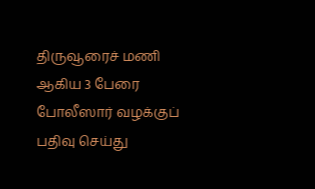திருவூரைச் மணி ஆகிய 3 பேரை போலீஸார் வழக்குப் பதிவு செய்து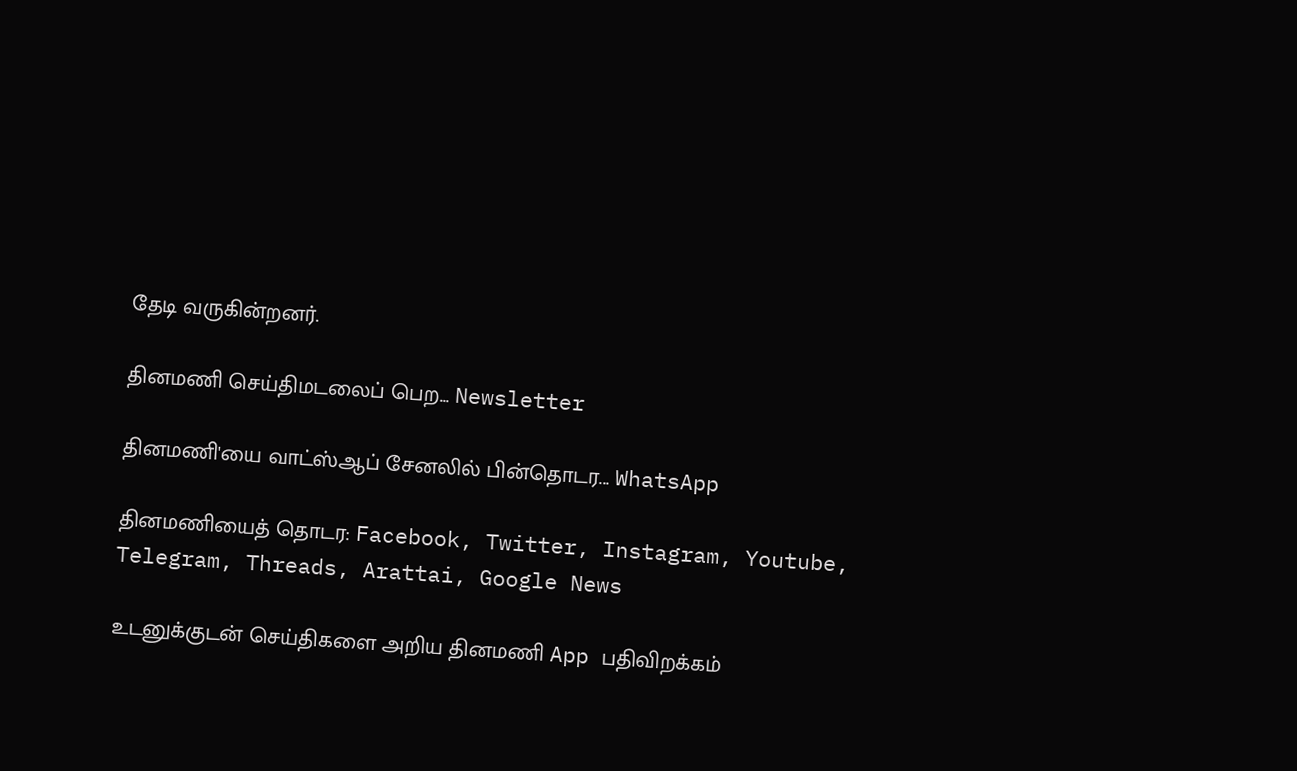தேடி வருகின்றனர்.

தினமணி செய்திமடலைப் பெற... Newsletter

தினமணி'யை வாட்ஸ்ஆப் சேனலில் பின்தொடர... WhatsApp

தினமணியைத் தொடர: Facebook, Twitter, Instagram, Youtube, Telegram, Threads, Arattai, Google News

உடனுக்குடன் செய்திகளை அறிய தினமணி App பதிவிறக்கம்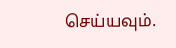செய்யவும்.